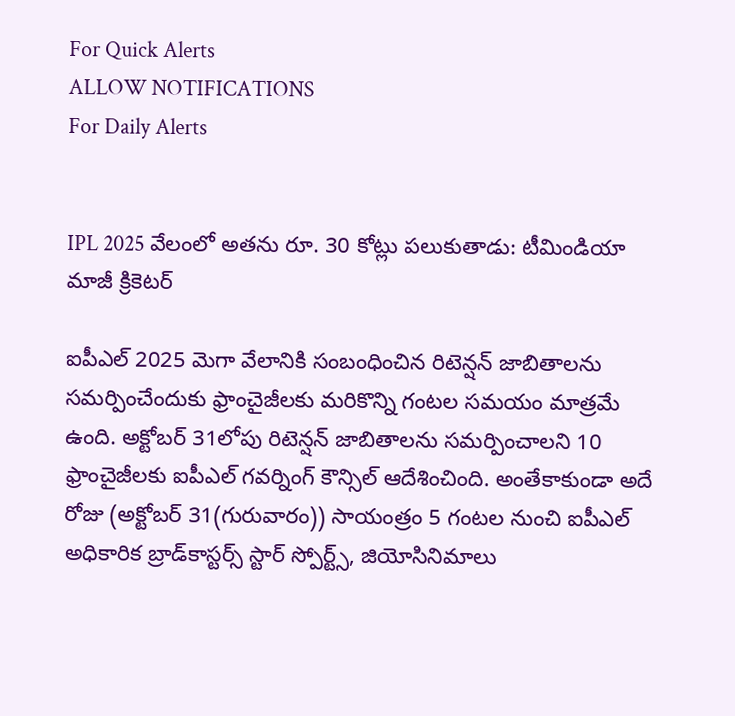For Quick Alerts
ALLOW NOTIFICATIONS
For Daily Alerts


IPL 2025 వేలంలో అతను రూ. 30 కోట్లు పలుకుతాడు: టీమిండియా మాజీ క్రికెటర్

ఐపీఎల్ 2025 మెగా వేలానికి సంబంధించిన రిటెన్షన్ జాబితాలను సమర్పించేందుకు ఫ్రాంచైజీలకు మరికొన్ని గంటల సమయం మాత్రమే ఉంది. అక్టోబర్ 31లోపు రిటెన్షన్ జాబితాలను సమర్పించాలని 10 ఫ్రాంచైజీలకు ఐపీఎల్ గవర్నింగ్ కౌన్సిల్ ఆదేశించింది. అంతేకాకుండా అదే రోజు (అక్టోబర్ 31(గురువారం)) సాయంత్రం 5 గంటల నుంచి ఐపీఎల్ అధికారిక బ్రాడ్‌కాస్టర్స్ స్టార్ స్పోర్ట్స్, జియోసినిమాలు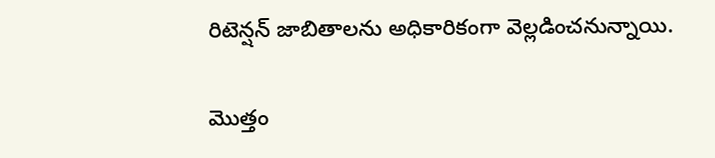రిటెన్షన్ జాబితాలను అధికారికంగా వెల్లడించనున్నాయి.

మొత్తం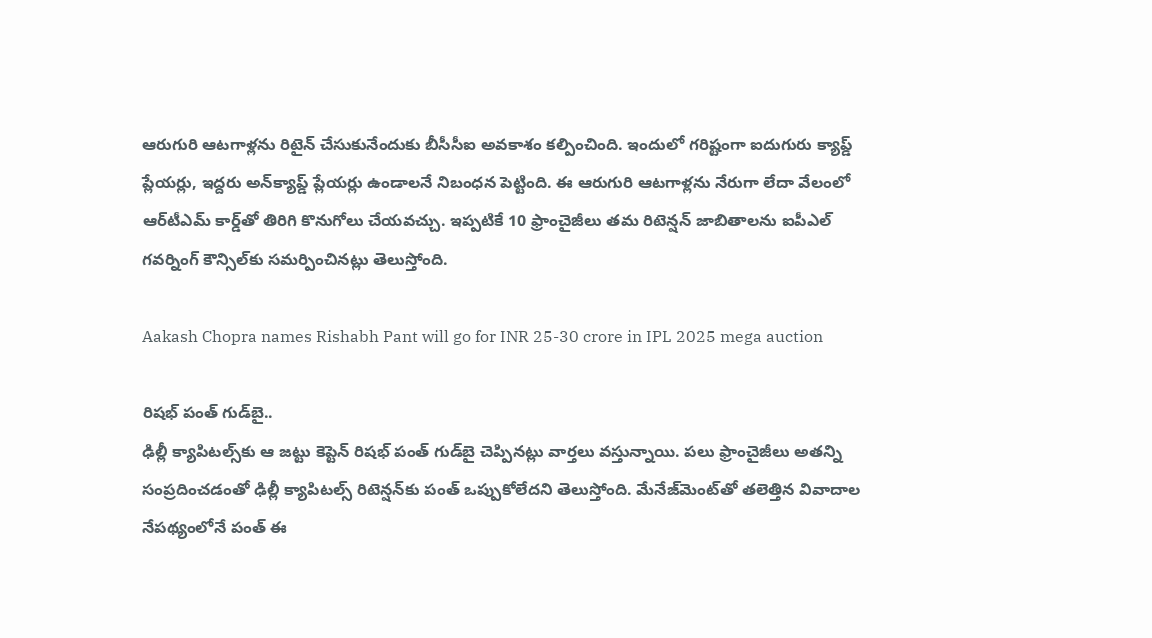ఆరుగురి ఆటగాళ్లను రిటైన్ చేసుకునేందుకు బీసీసీఐ అవకాశం కల్పించింది. ఇందులో గరిష్టంగా ఐదుగురు క్యాప్డ్ ప్లేయర్లు, ఇద్దరు అన్‌క్యాప్డ్ ప్లేయర్లు ఉండాలనే నిబంధన పెట్టింది. ఈ ఆరుగురి ఆటగాళ్లను నేరుగా లేదా వేలంలో ఆర్‌టీఎమ్ కార్డ్‌తో తిరిగి కొనుగోలు చేయవచ్చు. ఇప్పటికే 10 ఫ్రాంచైజీలు తమ రిటెన్షన్ జాబితాలను ఐపీఎల్ గవర్నింగ్ కౌన్సిల్‌కు సమర్పించినట్లు తెలుస్తోంది.

Aakash Chopra names Rishabh Pant will go for INR 25-30 crore in IPL 2025 mega auction

రిషభ్ పంత్ గుడ్‌బై..
ఢిల్లీ క్యాపిటల్స్‌కు ఆ జట్టు కెప్టెన్ రిషభ్ పంత్ గుడ్‌బై చెప్పినట్లు వార్తలు వస్తున్నాయి. పలు ఫ్రాంచైజీలు అతన్ని సంప్రదించడంతో ఢిల్లీ క్యాపిటల్స్ రిటెన్షన్‌కు పంత్ ఒప్పుకోలేదని తెలుస్తోంది. మేనేజ్‌మెంట్‌తో తలెత్తిన వివాదాల నేపథ్యంలోనే పంత్ ఈ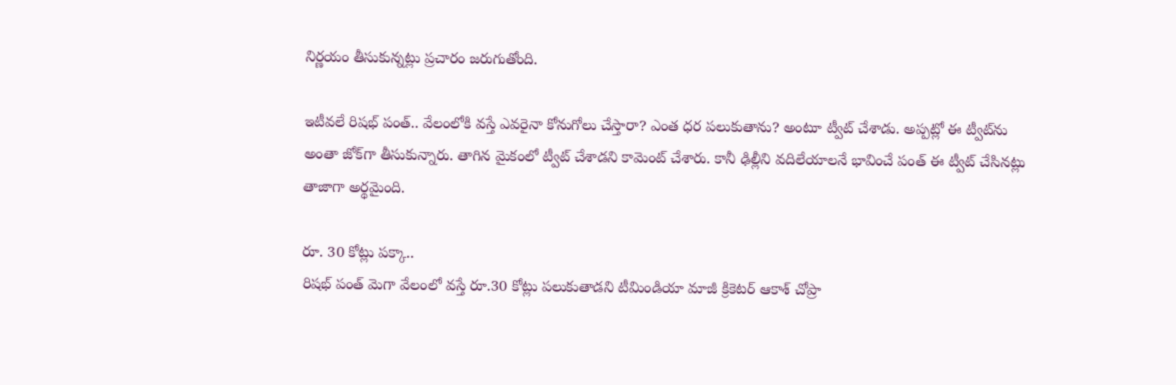నిర్ణయం తీసుకున్నట్లు ప్రచారం జరుగుతోంది.

ఇటీవలే రిషభ్ పంత్.. వేలంలోకి వస్తే ఎవరైనా కోనుగోలు చేస్తారా? ఎంత ధర పలుకుతాను? అంటూ ట్వీట్ చేశాడు. అప్పట్లో ఈ ట్వీట్‌ను అంతా జోక్‌గా తీసుకున్నారు. తాగిన మైకంలో ట్వీట్ చేశాడని కామెంట్ చేశారు. కానీ ఢిల్లీని వదిలేయాలనే భావించే పంత్ ఈ ట్వీట్ చేసినట్లు తాజాగా అర్థమైంది.

రూ. 30 కోట్లు పక్కా..
రిషభ్ పంత్ మెగా వేలంలో వస్తే రూ.30 కోట్లు పలుకుతాడని టీమిండియా మాజీ క్రికెటర్ ఆకాశ్ చోప్రా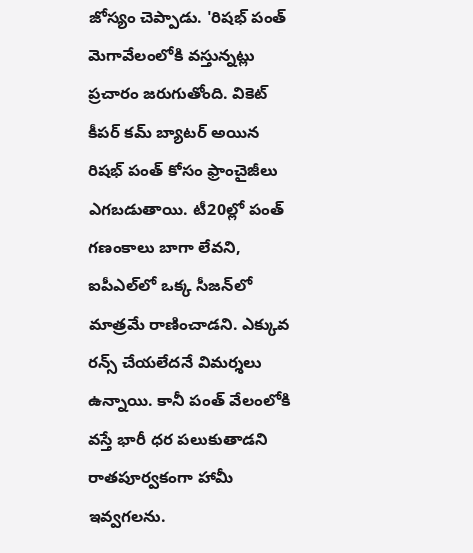జోస్యం చెప్పాడు. 'రిషభ్ పంత్ మెగావేలంలోకి వస్తున్నట్లు ప్రచారం జరుగుతోంది. వికెట్ కీపర్ కమ్ బ్యాటర్ అయిన రిషభ్ పంత్‌ కోసం ఫ్రాంచైజీలు ఎగబడుతాయి. టీ20ల్లో పంత్ గణంకాలు బాగా లేవని, ఐపీఎల్‌లో ఒక్క సీజన్‌లో మాత్రమే రాణించాడని. ఎక్కువ రన్స్ చేయలేదనే విమర్శలు ఉన్నాయి. కానీ పంత్ వేలంలోకి వస్తే భారీ ధర పలుకుతాడని రాతపూర్వకంగా హామీ ఇవ్వగలను.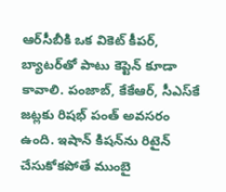ఆర్‌సీబీకి ఒక వికెట్ కీపర్, బ్యాటర్‌తో పాటు కెప్టెన్ కూడా కావాలి. పంజాబ్, కేకేఆర్, సీఎస్‌కే జట్లకు రిషభ్ పంత్ అవసరం ఉంది. ఇషాన్ కిషన్‌ను రిటైన్ చేసుకోకపోతే ముంబై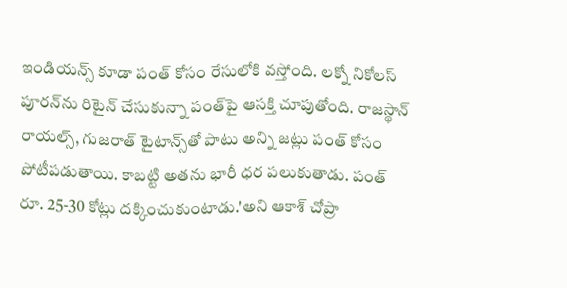ఇండియన్స్ కూడా పంత్ కోసం రేసులోకి వస్తోంది. లక్నో నికోలస్ పూరన్‌ను రిటైన్ చేసుకున్నా పంత్‌పై ఆసక్తి చూపుతోంది. రాజస్థాన్ రాయల్స్‌, గుజరాత్ టైటాన్స్‌తో పాటు అన్ని జట్లు పంత్ కోసం పోటీపడుతాయి. కాబట్టి అతను భారీ ధర పలుకుతాడు. పంత్ రూ. 25-30 కోట్లు దక్కించుకుంటాడు.'అని ఆకాశ్ చోప్రా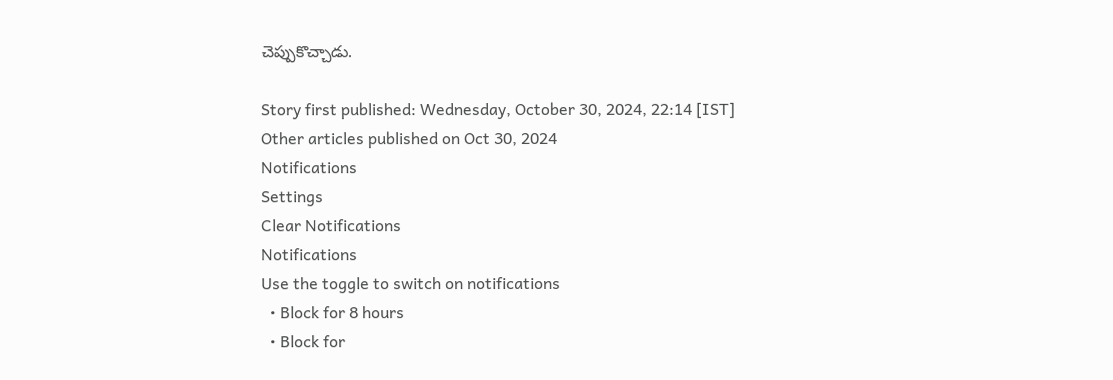చెప్పుకొచ్చాడు.

Story first published: Wednesday, October 30, 2024, 22:14 [IST]
Other articles published on Oct 30, 2024
Notifications
Settings
Clear Notifications
Notifications
Use the toggle to switch on notifications
  • Block for 8 hours
  • Block for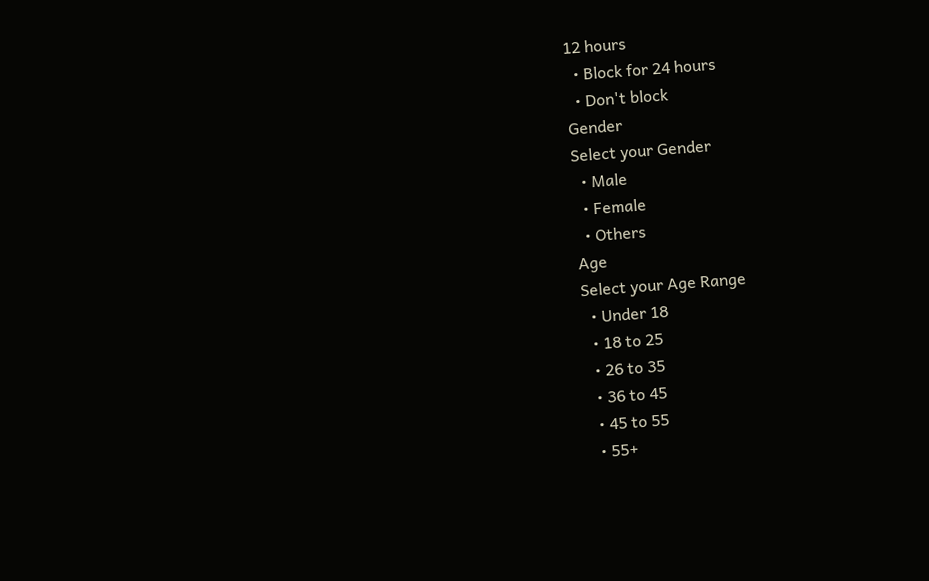12 hours
  • Block for 24 hours
  • Don't block
Gender
Select your Gender
  • Male
  • Female
  • Others
Age
Select your Age Range
  • Under 18
  • 18 to 25
  • 26 to 35
  • 36 to 45
  • 45 to 55
  • 55+